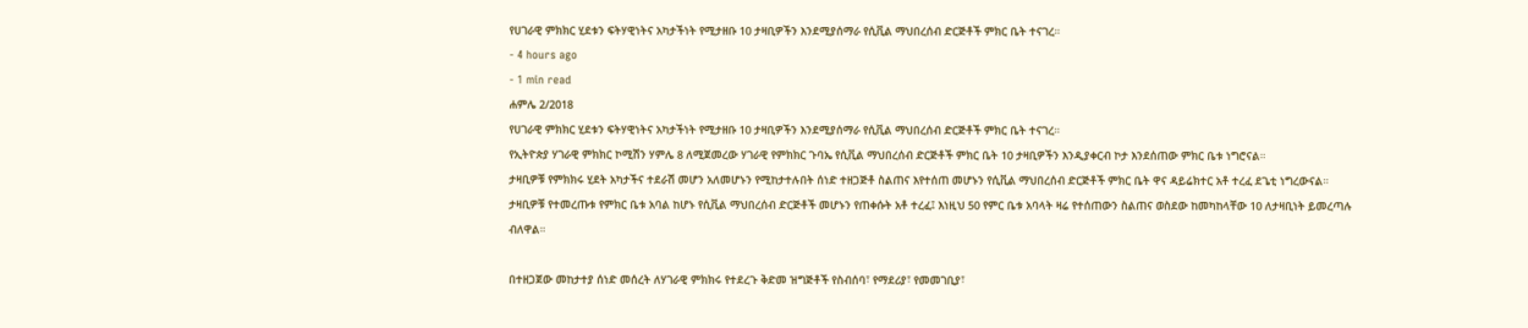የሀገራዊ ምክክር ሂደቱን ፍትሃዊነትና አካታችነት የሚታዘቡ 10 ታዛቢዎችን እንደሚያሰማራ የሲቪል ማህበረሰብ ድርጅቶች ምክር ቤት ተናገረ።
- 4 hours ago
- 1 min read
ሐምሌ 2/2018
የሀገራዊ ምክክር ሂደቱን ፍትሃዊነትና አካታችነት የሚታዘቡ 10 ታዛቢዎችን እንደሚያሰማራ የሲቪል ማህበረሰብ ድርጅቶች ምክር ቤት ተናገረ።
የኢትዮጵያ ሃገራዊ ምክክር ኮሚሽን ሃምሌ 8 ለሚጀመረው ሃገራዊ የምክክር ጉባኤ የሲቪል ማህበረሰብ ድርጅቶች ምክር ቤት 10 ታዛቢዎችን እንዲያቀርብ ኮታ እንደሰጠው ምክር ቤቱ ነግሮናል።
ታዛቢዎቹ የምክክሩ ሂደት አካታችና ተደራሽ መሆን አለመሆኑን የሚከታተሉበት ሰነድ ተዘጋጅቶ ስልጠና እየተሰጠ መሆኑን የሲቪል ማህበረሰብ ድርጅቶች ምክር ቤት ዋና ዳይሬክተር አቶ ተረፈ ደጌቲ ነግረውናል።
ታዛቢዎቹ የተመረጡቱ የምክር ቤቱ አባል ከሆኑ የሲቪል ማህበረሰብ ድርጅቶች መሆኑን የጠቀሱት አቶ ተረፈ፤ እነዚህ 50 የምር ቤቱ አባላት ዛሬ የተሰጠውን ስልጠና ወስደው ከመካከላቸው 10 ለታዛቢነት ይመረጣሉ ብለዋል።

በተዘጋጀው መከታተያ ሰነድ መሰረት ለሃገራዊ ምክክሩ የተደረጉ ቅድመ ዝግጅቶች የስብሰባ፣ የማደሪያ፣ የመመገቢያ፣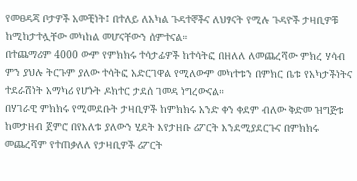የመፀዳጃ ቦታዎች አመቺነት፤ በተለይ ለአካል ጉዳተኞችና ለህፃናት የሚሉ ጉዳዮች ታዛቢዎቹ ከሚከታተሏቸው መካከል መሆናቸውን ሰምተናል።
በተጨማሪም 4000 ውም የምክክሩ ተሳታፊዎች ከተሳትፎ በዘለለ ለመጨረሻው ምክረ ሃሳብ ምን ያህሉ ትርጉም ያለው ተሳትፎ አድርገዋል የሚለውም መካተቱን በምክር ቤቱ የአካታችነትና ተደራሽነት አማካሪ የሆኑት ዶክተር ታደሰ ገመዳ ነግረውናል።
በሃገራዊ ምክክሩ የሚመደቡት ታዛቢዎች ከምክክሩ አንድ ቀን ቀደም ብለው ቅድመ ዝግጅቱ ከመታዘብ ጀምሮ በየእለቱ ያለውን ሂደት እየታዘቡ ሪፖርት እንደሚያደርጉና በምክክሩ መጨረሻም የተጠቃለለ የታዛቢዎች ሪፖርት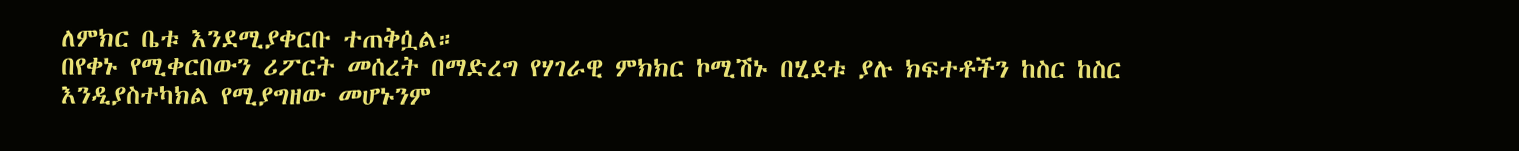ለምክር ቤቱ እንደሚያቀርቡ ተጠቅሷል።
በየቀኑ የሚቀርበውን ሪፖርት መሰረት በማድረግ የሃገራዊ ምክክር ኮሚሽኑ በሂደቱ ያሉ ክፍተቶችን ከስር ከስር እንዲያስተካክል የሚያግዘው መሆኑንም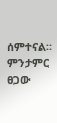ሰምተናል።
ምንታምር ፀጋው